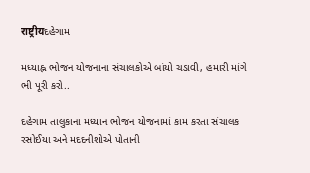राष्ट्रीयદહેગામ

મધ્યાહ્ન ભોજન યોજનાના સંચાલકોએ બાંયો ચડાવી, હમારી માંગે ભી પૂરી કરો..

દહેગામ તાલુકાના મધ્યાન ભોજન યોજનામાં કામ કરતા સંચાલક રસોઈયા અને મદદનીશોએ પોતાની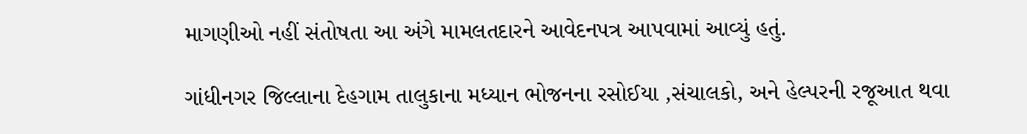માગણીઓ નહીં સંતોષતા આ અંગે મામલતદારને આવેદનપત્ર આપવામાં આવ્યું હતું.

ગાંધીનગર જિલ્લાના દેહગામ તાલુકાના મધ્યાન ભોજનના રસોઈયા ,સંચાલકો, અને હેલ્પરની રજૂઆત થવા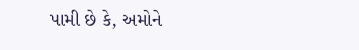પામી છે કે, અમોને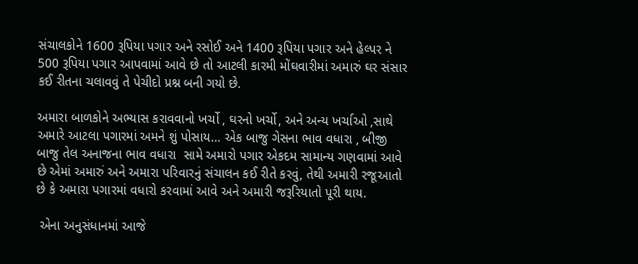સંચાલકોને 1600 રૂપિયા પગાર અને રસોઈ અને 1400 રૂપિયા પગાર અને હેલ્પર ને 500 રૂપિયા પગાર આપવામાં આવે છે તો આટલી કારમી મોંઘવારીમાં અમારું ઘર સંસાર કઈ રીતના ચલાવવું તે પેચીદો પ્રશ્ન બની ગયો છે.

અમારા બાળકોને અભ્યાસ કરાવવાનો ખર્ચો , ઘરનો ખર્ચો, અને અન્ય ખર્ચાઓ ,સાથે અમારે આટલા પગારમાં અમને શું પોસાય… એક બાજુ ગેસના ભાવ વધારા , બીજી બાજુ તેલ અનાજના ભાવ વધારા  સામે અમારો પગાર એકદમ સામાન્ય ગણવામાં આવે છે એમાં અમારું અને અમારા પરિવારનું સંચાલન કઈ રીતે કરવું, તેથી અમારી રજૂઆતો છે કે અમારા પગારમાં વધારો કરવામાં આવે અને અમારી જરૂરિયાતો પૂરી થાય.

 એના અનુસંધાનમાં આજે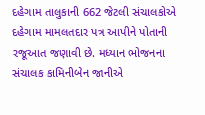દહેગામ તાલુકાની 662 જેટલી સંચાલકોએ  દહેગામ મામલતદાર પત્ર આપીને પોતાની રજૂઆત જણાવી છે. મધ્યાન ભોજનના સંચાલક કામિનીબેન જાનીએ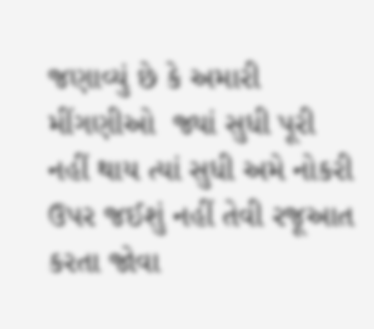જણાવ્યું છે કે અમારી મીંગણીઓ  જ્યાં સુધી પૂરી નહીં થાય ત્યાં સુધી અમે નોકરી ઉપર જઈશું નહીં તેવી રજૂઆત કરતા જોવા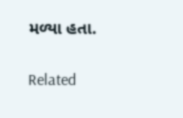મળ્યા હતા.

Related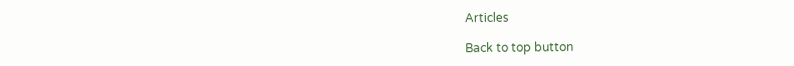Articles

Back to top button